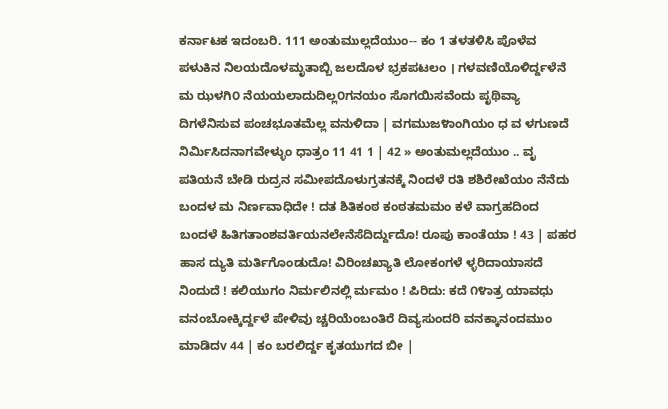ಕರ್ನಾಟಕ ಇದಂಬರಿ. 111 ಅಂತುಮುಲ್ಲದೆಯುಂ-- ಕಂ 1 ತಳತಳಿಸಿ ಪೊಳೆವ ಪಳುಕಿನ ನಿಲಯದೊಳಮೃತಾಬ್ಬಿ ಜಲದೊಳ ಭ್ರಕಪಟಲಂ । ಗಳವಣಿಯೊಳಿರ್ದ್ದಳೆನೆ ಮ ಝಳಗಿ೦ ನೆಯಯಲಾದುದಿಲ್ಲ೦ಗನಯಂ ಸೊಗಯಿಸವೆಂದು ಪೃಥಿವ್ಯಾ ದಿಗಳೆನಿಸುವ ಪಂಚಭೂತಮೆಲ್ಲ ವನುಳಿದಾ | ವಗಮುಜ೪ಾಂಗಿಯಂ ಧ ವ ಳಗುಣದೆ ನಿರ್ಮಿಸಿದನಾಗವೇಳ್ಳುಂ ಧಾತ್ರಂ 11 41 1 | 42 » ಅಂತುಮಲ್ಲದೆಯುಂ .. ವೃ ಪತಿಯನೆ ಬೇಡಿ ರುದ್ರನ ಸಮೀಪದೊಳುಗ್ರತನಕ್ಕೆ ನಿಂದಳೆ ರತಿ ಶಶಿರೇಖೆಯಂ ನೆನೆದು ಬಂದಳ ಮ ನಿರ್ಣವಾಧಿದೇ ! ದತ ಶಿತಿಕಂಠ ಕಂಠತಮಮಂ ಕಳೆ ವಾಗ್ರಹದಿಂದ ಬಂದಳೆ ಹಿತಿಗತಾಂಶವರ್ತಿಯನಲೇನೆಸೆದಿರ್ದ್ದುದೊ! ರೂಪು ಕಾಂತೆಯಾ ! 43 | ಪಹರ ಹಾಸ ದ್ಯುತಿ ಮರ್ತಿಗೊಂಡುದೊ! ವಿರಿಂಚಖ್ಯಾತಿ ಲೋಕಂಗಳೆ ಳ್ಳರಿದಾಯಾಸದೆ ನಿಂದುದೆ ! ಕಲಿಯುಗಂ ನಿರ್ಮಲಿನಲ್ಲಿ ರ್ಮಮಂ ! ಪಿರಿದು: ಕದೆ ೧೪ಾತ್ರ ಯಾವಧು ವನಂಬೋಕ್ಕಿರ್ದ್ದಳೆ ಪೇಳಿವು ಚ್ಚರಿಯೆಂಬಂತಿರೆ ದಿವ್ಯಸುಂದರಿ ವನಕ್ಕಾನಂದಮುಂ ಮಾಡಿದv 44 | ಕಂ ಬರಲಿರ್ದ್ದ ಕೃತಯುಗದ ಬೀ |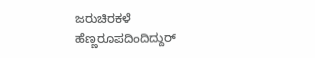ಜರುಚಿರಕಳೆ ಹೆಣ್ಣರೂಪದಿಂದಿದ್ದುರ್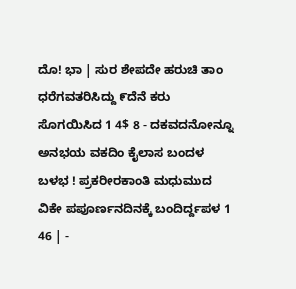ದೊ! ಭಾ | ಸುರ ಶೇಪದೇ ಹರುಚಿ ತಾಂ ಧರೆಗವತರಿಸಿದ್ದು ೯ದೆನೆ ಕರು ಸೊಗಯಿಸಿದ 1 4$ 8 - ದಕವದನೋನ್ನೂ ಅನಭಯ ವಕದಿಂ ಕೈಲಾಸ ಬಂದಳ ಬಳಭ ! ಪ್ರಕರೀರಕಾಂತಿ ಮಧುಮುದ ವಿಕೇ ಪಪೂರ್ಣನದಿನಕ್ಕೆ ಬಂದಿರ್ದ್ದಪಳ 1 46 | -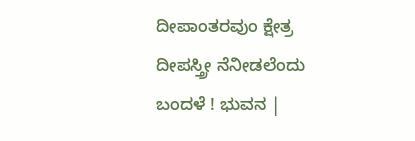ದೀಪಾಂತರವುಂ ಕ್ಷೇತ್ರ ದೀಪಸ್ತ್ರೀ ನೆನೀಡಲೆಂದು ಬಂದಳೆ ! ಭುವನ |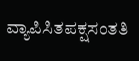ವ್ಯಾಪಿಸಿತಪಕ್ಷಸಂತತಿ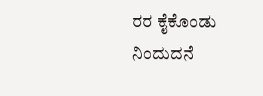ರರ ಕೈಕೊಂಡು ನಿಂದುದನೆ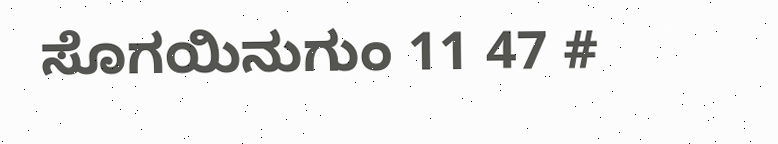ಸೊಗಯಿನುಗುಂ 11 47 #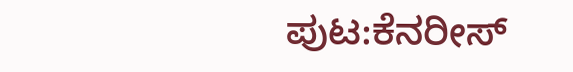ಪುಟ:ಕೆನರೀಸ್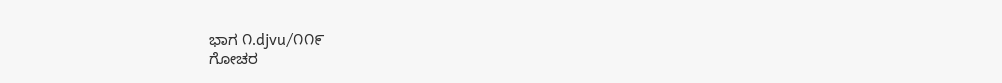ಭಾಗ ೧.djvu/೧೧೯
ಗೋಚರ